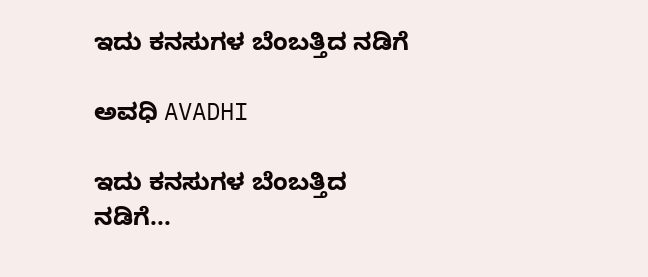ಇದು ಕನಸುಗಳ ಬೆಂಬತ್ತಿದ ನಡಿಗೆ‍

ಅವಧಿ AVADHI

ಇದು ಕನಸುಗಳ ಬೆಂಬತ್ತಿದ ನಡಿಗೆ...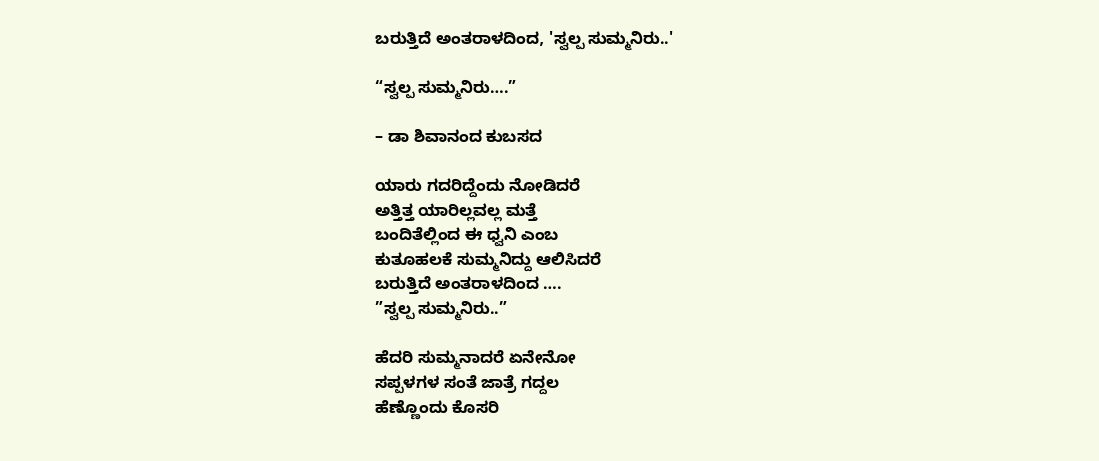ಬರುತ್ತಿದೆ ಅಂತರಾಳದಿಂದ, 'ಸ್ವಲ್ಪ ಸುಮ್ಮನಿರು..'

“ಸ್ವಲ್ಪ ಸುಮ್ಮನಿರು….”

– ಡಾ ಶಿವಾನಂದ ಕುಬಸದ

ಯಾರು ಗದರಿದ್ದೆಂದು ನೋಡಿದರೆ
ಅತ್ತಿತ್ತ ಯಾರಿಲ್ಲವಲ್ಲ ಮತ್ತೆ
ಬಂದಿತೆಲ್ಲಿಂದ ಈ ಧ್ವನಿ ಎಂಬ
ಕುತೂಹಲಕೆ ಸುಮ್ಮನಿದ್ದು ಆಲಿಸಿದರೆ
ಬರುತ್ತಿದೆ ಅಂತರಾಳದಿಂದ ….
”ಸ್ವಲ್ಪ ಸುಮ್ಮನಿರು..”

ಹೆದರಿ ಸುಮ್ಮನಾದರೆ ಏನೇನೋ
ಸಪ್ಪಳಗಳ ಸಂತೆ ಜಾತ್ರೆ ಗದ್ದಲ
ಹೆಣ್ಣೊಂದು ಕೊಸರಿ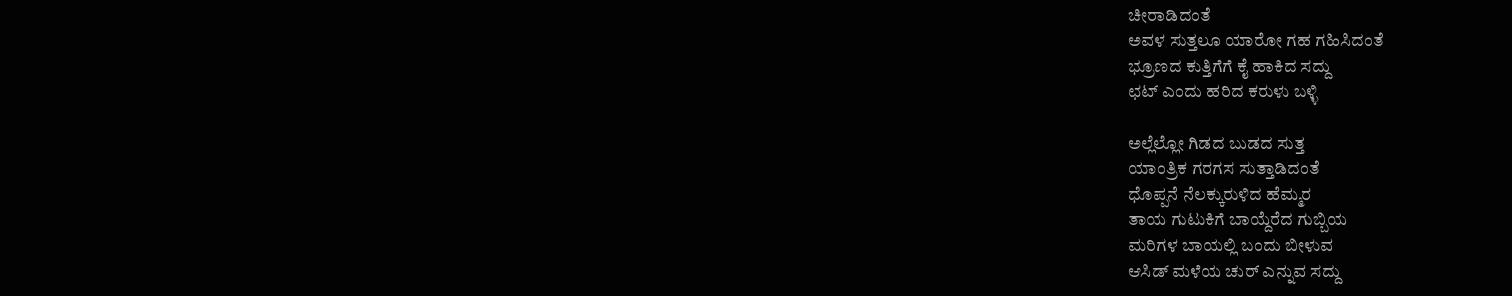ಚೀರಾಡಿದಂತೆ
ಅವಳ ಸುತ್ತಲೂ ಯಾರೋ ಗಹ ಗಹಿಸಿದಂತೆ
ಭ್ರೂಣದ ಕುತ್ತಿಗೆಗೆ ಕೈ ಹಾಕಿದ ಸದ್ದು
ಛಟ್ ಎಂದು ಹರಿದ ಕರುಳು ಬಳ್ಳಿ

ಅಲ್ಲೆಲ್ಲೋ ಗಿಡದ ಬುಡದ ಸುತ್ತ
ಯಾಂತ್ರಿಕ ಗರಗಸ ಸುತ್ತಾಡಿದಂತೆ
ಧೊಪ್ಪನೆ ನೆಲಕ್ಕುರುಳಿದ ಹೆಮ್ಮರ
ತಾಯ ಗುಟುಕಿಗೆ ಬಾಯ್ದೆರೆದ ಗುಬ್ಬಿಯ
ಮರಿಗಳ ಬಾಯಲ್ಲಿ ಬಂದು ಬೀಳುವ
ಆಸಿಡ್ ಮಳೆಯ ಚುರ್ ಎನ್ನುವ ಸದ್ದು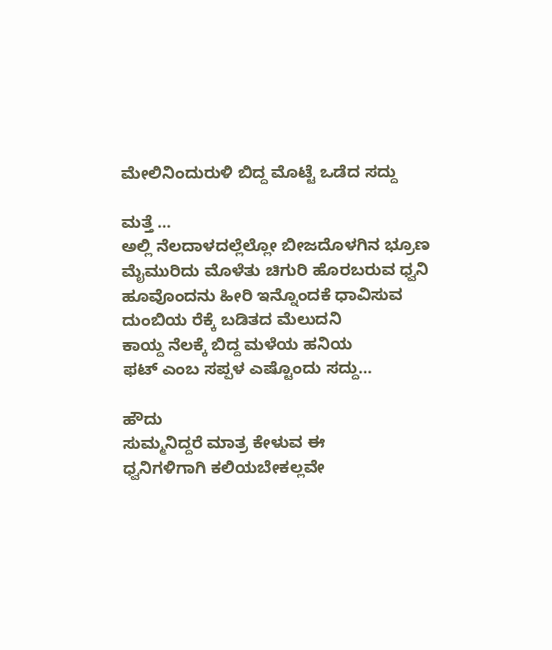ಮೇಲಿನಿಂದುರುಳಿ ಬಿದ್ದ ಮೊಟ್ಟೆ ಒಡೆದ ಸದ್ದು

ಮತ್ತೆ …
ಅಲ್ಲಿ ನೆಲದಾಳದಲ್ಲೆಲ್ಲೋ ಬೀಜದೊಳಗಿನ ಭ್ರೂಣ
ಮೈಮುರಿದು ಮೊಳೆತು ಚಿಗುರಿ ಹೊರಬರುವ ಧ್ವನಿ
ಹೂವೊಂದನು ಹೀರಿ ಇನ್ನೊಂದಕೆ ಧಾವಿಸುವ
ದುಂಬಿಯ ರೆಕ್ಕೆ ಬಡಿತದ ಮೆಲುದನಿ
ಕಾಯ್ದ ನೆಲಕ್ಕೆ ಬಿದ್ದ ಮಳೆಯ ಹನಿಯ
ಫಟ್ ಎಂಬ ಸಪ್ಪಳ ಎಷ್ಟೊಂದು ಸದ್ದು…

ಹೌದು
ಸುಮ್ಮನಿದ್ದರೆ ಮಾತ್ರ ಕೇಳುವ ಈ
ಧ್ವನಿಗಳಿಗಾಗಿ ಕಲಿಯಬೇಕಲ್ಲವೇ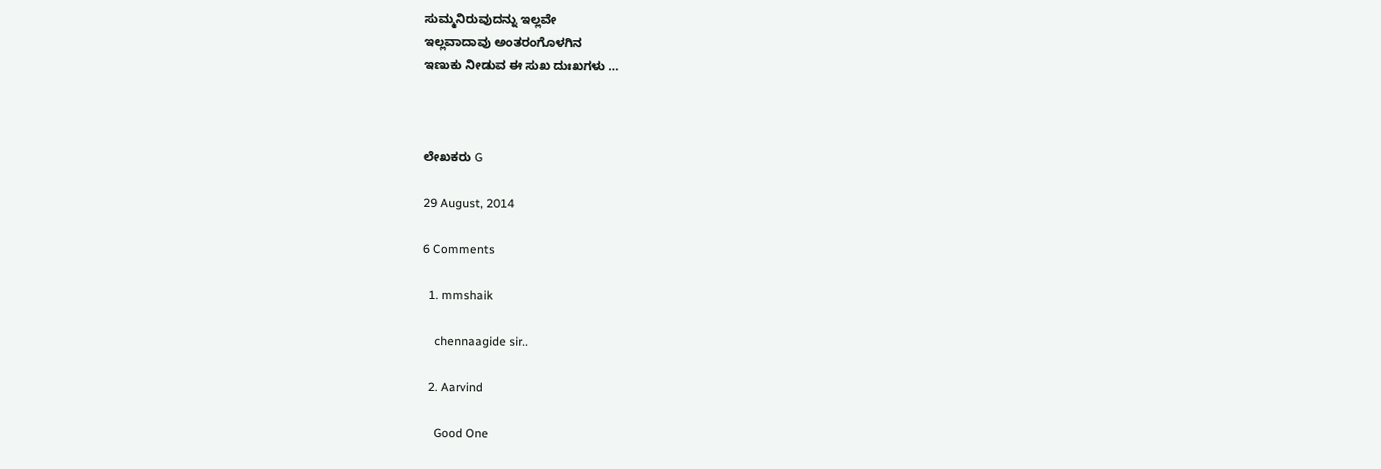ಸುಮ್ಮನಿರುವುದನ್ನು ಇಲ್ಲವೇ
ಇಲ್ಲವಾದಾವು ಅಂತರಂಗೊಳಗಿನ
ಇಣುಕು ನೀಡುವ ಈ ಸುಖ ದುಃಖಗಳು …



ಲೇಖಕರು G

29 August, 2014

6 Comments

  1. mmshaik

    chennaagide sir..

  2. Aarvind

    Good One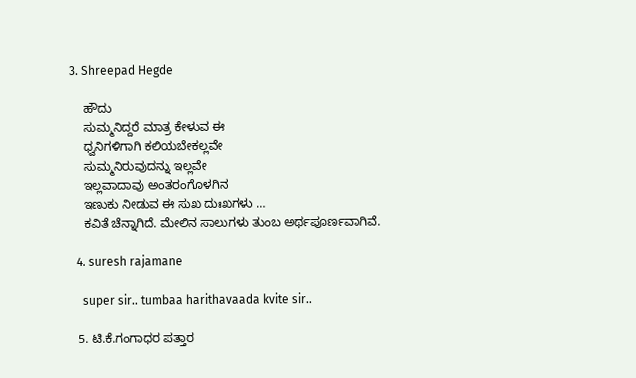3. Shreepad Hegde

    ಹೌದು
    ಸುಮ್ಮನಿದ್ದರೆ ಮಾತ್ರ ಕೇಳುವ ಈ
    ಧ್ವನಿಗಳಿಗಾಗಿ ಕಲಿಯಬೇಕಲ್ಲವೇ
    ಸುಮ್ಮನಿರುವುದನ್ನು ಇಲ್ಲವೇ
    ಇಲ್ಲವಾದಾವು ಅಂತರಂಗೊಳಗಿನ
    ಇಣುಕು ನೀಡುವ ಈ ಸುಖ ದುಃಖಗಳು …
    ಕವಿತೆ ಚೆನ್ನಾಗಿದೆ. ಮೇಲಿನ ಸಾಲುಗಳು ತುಂಬ ಅರ್ಥಪೂರ್ಣವಾಗಿವೆ.

  4. suresh rajamane

    super sir.. tumbaa harithavaada kvite sir..

  5. ಟಿ.ಕೆ.ಗಂಗಾಧರ ಪತ್ತಾರ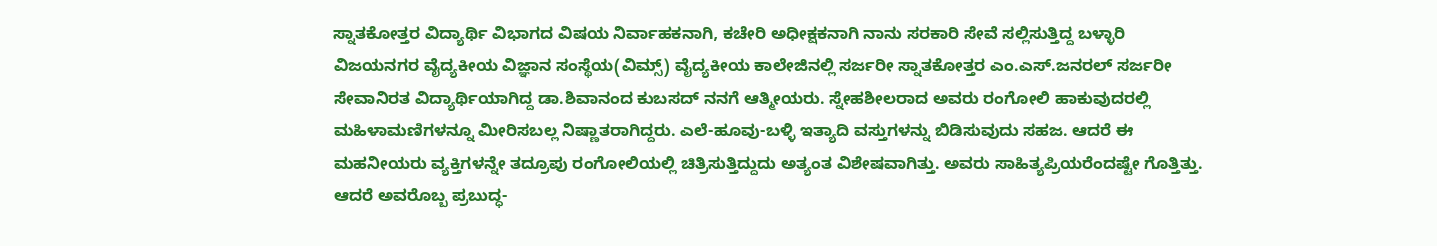ಸ್ನಾತಕೋತ್ತರ ವಿದ್ಯಾರ್ಥಿ ವಿಭಾಗದ ವಿಷಯ ನಿರ್ವಾಹಕನಾಗಿ, ಕಚೇರಿ ಅಧೀಕ್ಷಕನಾಗಿ ನಾನು ಸರಕಾರಿ ಸೇವೆ ಸಲ್ಲಿಸುತ್ತಿದ್ದ ಬಳ್ಳಾರಿ ವಿಜಯನಗರ ವೈದ್ಯಕೀಯ ವಿಜ್ಞಾನ ಸಂಸ್ಥೆಯ(ವಿಮ್ಸ್) ವೈದ್ಯಕೀಯ ಕಾಲೇಜಿನಲ್ಲಿ ಸರ್ಜರೀ ಸ್ನಾತಕೋತ್ತರ ಎಂ.ಎಸ್.ಜನರಲ್ ಸರ್ಜರೀ ಸೇವಾನಿರತ ವಿದ್ಯಾರ್ಥಿಯಾಗಿದ್ದ ಡಾ.ಶಿವಾನಂದ ಕುಬಸದ್ ನನಗೆ ಆತ್ಮೀಯರು. ಸ್ನೇಹಶೀಲರಾದ ಅವರು ರಂಗೋಲಿ ಹಾಕುವುದರಲ್ಲಿ ಮಹಿಳಾಮಣಿಗಳನ್ನೂ ಮೀರಿಸಬಲ್ಲ ನಿಷ್ಣಾತರಾಗಿದ್ದರು. ಎಲೆ-ಹೂವು-ಬಳ್ಳಿ ಇತ್ಯಾದಿ ವಸ್ತುಗಳನ್ನು ಬಿಡಿಸುವುದು ಸಹಜ. ಆದರೆ ಈ ಮಹನೀಯರು ವ್ಯಕ್ತಿಗಳನ್ನೇ ತದ್ರೂಪು ರಂಗೋಲಿಯಲ್ಲಿ ಚಿತ್ರಿಸುತ್ತಿದ್ದುದು ಅತ್ಯಂತ ವಿಶೇಷವಾಗಿತ್ತು. ಅವರು ಸಾಹಿತ್ಯಪ್ರಿಯರೆಂದಷ್ಟೇ ಗೊತ್ತಿತ್ತು. ಆದರೆ ಅವರೊಬ್ಬ ಪ್ರಬುದ್ಧ-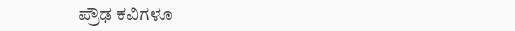ಪ್ರೌಢ ಕವಿಗಳೂ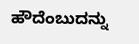ಹೌದೆಂಬುದನ್ನು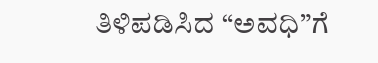ತಿಳಿಪಡಿಸಿದ “ಅವಧಿ”ಗೆ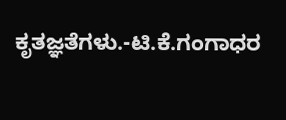ಕೃತಜ್ಞತೆಗಳು.-ಟಿ.ಕೆ.ಗಂಗಾಧರ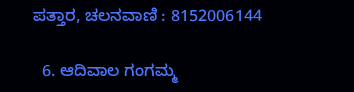ಪತ್ತಾರ, ಚಲನವಾಣಿ : 8152006144

  6. ಆದಿವಾಲ ಗಂಗಮ್ಮ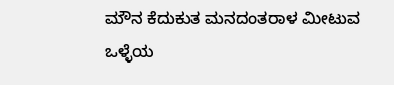ಮೌನ ಕೆದುಕುತ ಮನದಂತರಾಳ ಮೀಟುವ ಒಳ್ಳೆಯ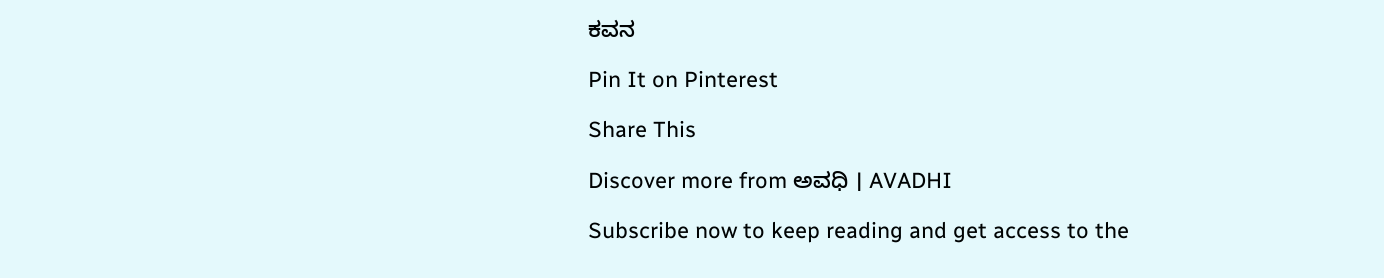ಕವನ

Pin It on Pinterest

Share This

Discover more from ಅವಧಿ । AVADHI

Subscribe now to keep reading and get access to the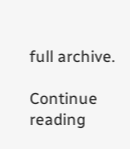full archive.

Continue reading